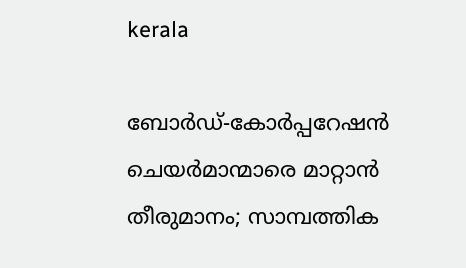kerala

ബോര്‍ഡ്-കോര്‍പ്പറേഷന്‍ ചെയര്‍മാന്മാരെ മാറ്റാന്‍ തീരുമാനം; സാമ്പത്തിക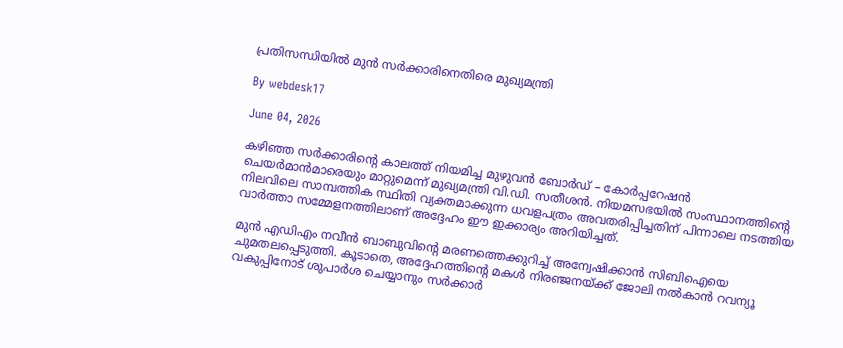പ്രതിസന്ധിയില്‍ മുന്‍ സര്‍ക്കാരിനെതിരെ മുഖ്യമന്ത്രി

By webdesk17

June 04, 2026

കഴിഞ്ഞ സര്‍ക്കാരിന്റെ കാലത്ത് നിയമിച്ച മുഴുവന്‍ ബോര്‍ഡ് – കോര്‍പ്പറേഷന്‍ ചെയര്‍മാന്‍മാരെയും മാറ്റുമെന്ന് മുഖ്യമന്ത്രി വി.ഡി. സതീശന്‍. നിയമസഭയില്‍ സംസ്ഥാനത്തിന്റെ നിലവിലെ സാമ്പത്തിക സ്ഥിതി വ്യക്തമാക്കുന്ന ധവളപത്രം അവതരിപ്പിച്ചതിന് പിന്നാലെ നടത്തിയ വാര്‍ത്താ സമ്മേളനത്തിലാണ് അദ്ദേഹം ഈ ഇക്കാര്യം അറിയിച്ചത്.

മുന്‍ എഡിഎം നവീന്‍ ബാബുവിന്റെ മരണത്തെക്കുറിച്ച് അന്വേഷിക്കാന്‍ സിബിഐയെ ചുമതലപ്പെടുത്തി. കൂടാതെ, അദ്ദേഹത്തിന്റെ മകള്‍ നിരഞ്ജനയ്ക്ക് ജോലി നല്‍കാന്‍ റവന്യൂ വകുപ്പിനോട് ശുപാര്‍ശ ചെയ്യാനും സര്‍ക്കാര്‍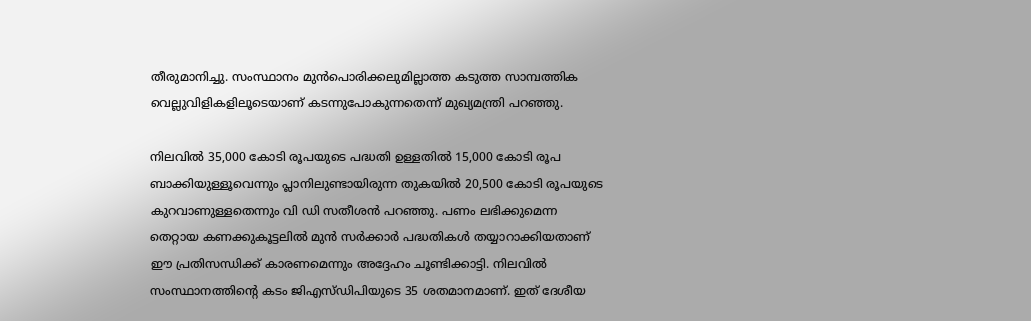തീരുമാനിച്ചു. സംസ്ഥാനം മുന്‍പൊരിക്കലുമില്ലാത്ത കടുത്ത സാമ്പത്തിക വെല്ലുവിളികളിലൂടെയാണ് കടന്നുപോകുന്നതെന്ന് മുഖ്യമന്ത്രി പറഞ്ഞു.

നിലവില്‍ 35,000 കോടി രൂപയുടെ പദ്ധതി ഉള്ളതില്‍ 15,000 കോടി രൂപ ബാക്കിയുള്ളൂവെന്നും പ്ലാനിലുണ്ടായിരുന്ന തുകയില്‍ 20,500 കോടി രൂപയുടെ കുറവാണുള്ളതെന്നും വി ഡി സതീശന്‍ പറഞ്ഞു. പണം ലഭിക്കുമെന്ന തെറ്റായ കണക്കുകൂട്ടലില്‍ മുന്‍ സര്‍ക്കാര്‍ പദ്ധതികള്‍ തയ്യാറാക്കിയതാണ് ഈ പ്രതിസന്ധിക്ക് കാരണമെന്നും അദ്ദേഹം ചൂണ്ടിക്കാട്ടി. നിലവില്‍ സംസ്ഥാനത്തിന്റെ കടം ജിഎസ്ഡിപിയുടെ 35 ശതമാനമാണ്. ഇത് ദേശീയ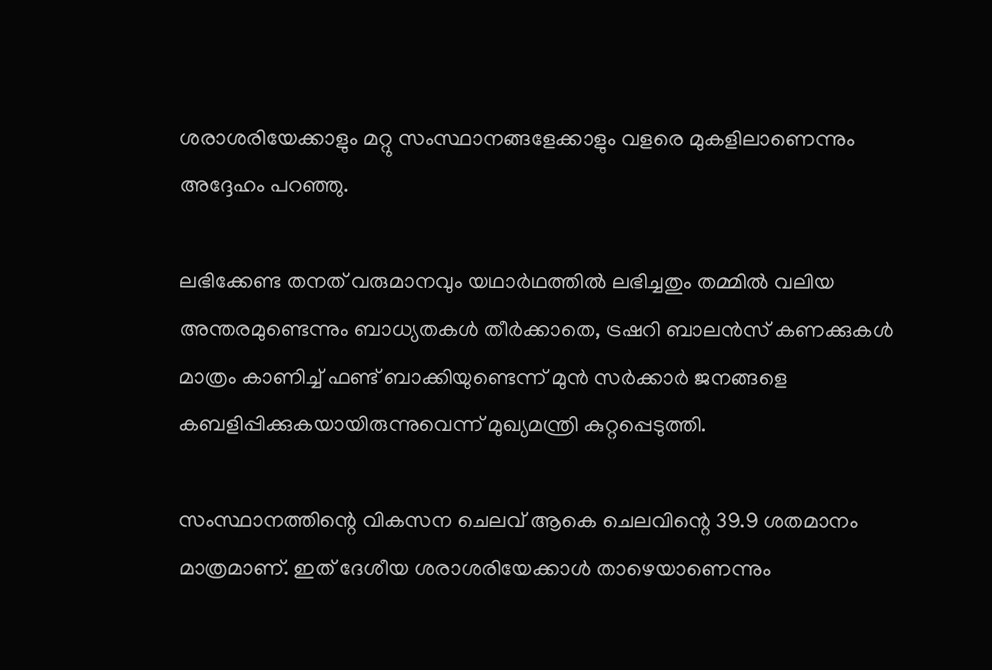ശരാശരിയേക്കാളും മറ്റു സംസ്ഥാനങ്ങളേക്കാളും വളരെ മുകളിലാണെന്നും അദ്ദേഹം പറഞ്ഞു.

ലഭിക്കേണ്ട തനത് വരുമാനവും യഥാര്‍ഥത്തില്‍ ലഭിച്ചതും തമ്മില്‍ വലിയ അന്തരമുണ്ടെന്നും ബാധ്യതകള്‍ തീര്‍ക്കാതെ, ട്രഷറി ബാലന്‍സ് കണക്കുകള്‍ മാത്രം കാണിച്ച് ഫണ്ട് ബാക്കിയുണ്ടെന്ന് മുന്‍ സര്‍ക്കാര്‍ ജനങ്ങളെ കബളിപ്പിക്കുകയായിരുന്നുവെന്ന് മുഖ്യമന്ത്രി കുറ്റപ്പെടുത്തി.

സംസ്ഥാനത്തിന്റെ വികസന ചെലവ് ആകെ ചെലവിന്റെ 39.9 ശതമാനം മാത്രമാണ്. ഇത് ദേശീയ ശരാശരിയേക്കാള്‍ താഴെയാണെന്നും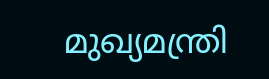മുഖ്യമന്ത്രി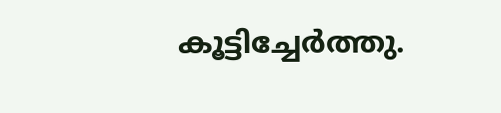കൂട്ടിച്ചേര്‍ത്തു.